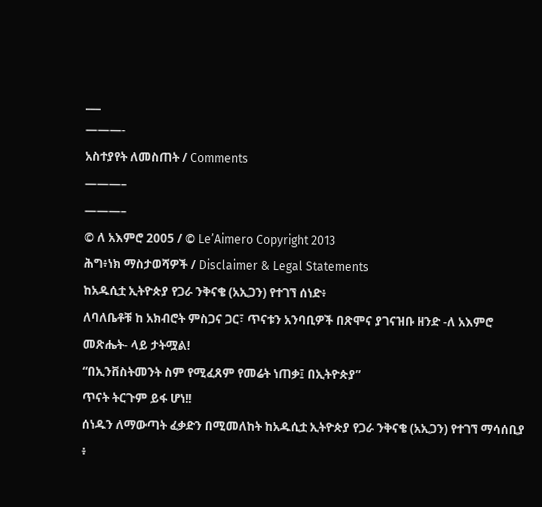___
———-
አስተያየት ለመስጠት / Comments
———–
———–
© ለ አእምሮ 2005 / © Le’Aimero Copyright 2013
ሕግ፥ነክ ማስታወሻዎች / Disclaimer & Legal Statements
ከአዱሲቷ ኢትዮጵያ የጋራ ንቅናቄ (አኢጋን) የተገኘ ሰነድ፥
ለባለቤቶቹ ከ አክብሮት ምስጋና ጋር፣ ጥናቱን አንባቢዎች በጽሞና ያገናዝቡ ዘንድ -ለ አእምሮ መጽሔት- ላይ ታትሟል!
“በኢንቨስትመንት ስም የሚፈጸም የመሬት ነጠቃ፤ በኢትዮጵያ”
ጥናት ትርጉም ይፋ ሆነ!!
ሰነዱን ለማውጣት ፈቃድን በሚመለከት ከአዱሲቷ ኢትዮጵያ የጋራ ንቅናቄ (አኢጋን) የተገኘ ማሳሰቢያ ፥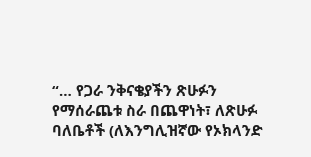“… የጋራ ንቅናቄያችን ጽሁፉን የማሰራጨቱ ስራ በጨዋነት፣ ለጽሁፉ ባለቤቶች (ለእንግሊዝኛው የኦክላንድ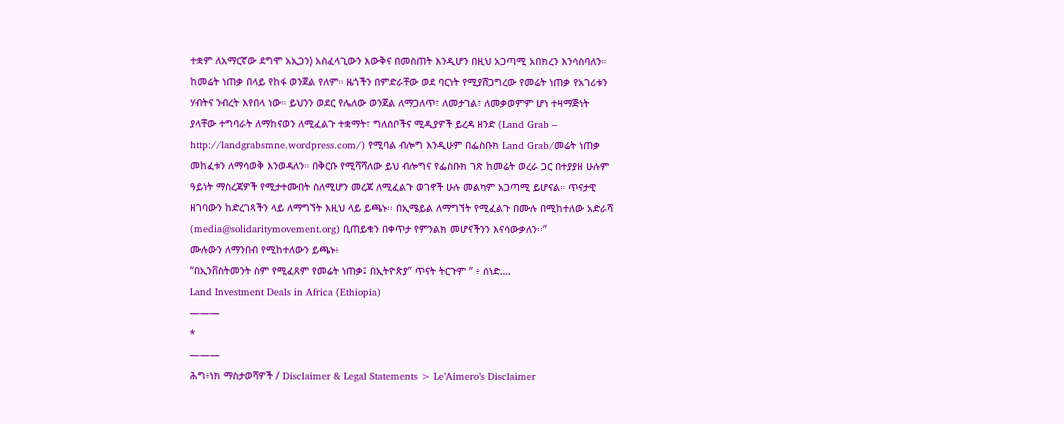ተቋም ለአማርኛው ደግሞ አኢጋን) አስፈላጊውን እውቅና በመስጠት እንዲሆን በዚህ አጋጣሚ አበክረን እንሳስባለን። ከመሬት ነጠቃ በላይ የከፋ ወንጀል የለም። ዜጎችን በምድራቸው ወደ ባርነት የሚያሸጋግረው የመሬት ነጠቃ የአገሪቱን ሃብትና ንብረት እየበላ ነው። ይህንን ወደር የሌለው ወንጀል ለማጋለጥ፣ ለመታገል፣ ለመቃወምም ሆነ ተዛማጅነት ያላቸው ተግባራት ለማከናወን ለሚፈልጉ ተቋማት፣ ግለሰቦችና ሚዲያዎች ይረዳ ዘንድ (Land Grab – http://landgrabsmne.wordpress.com/) የሚባል ብሎግ እንዲሁም በፌስቡክ Land Grab/መሬት ነጠቃ መከፈቱን ለማሳወቅ እንወዳለን። በቅርቡ የሚሻሻለው ይህ ብሎግና የፌስቡክ ገጽ ከመሬት ወረራ ጋር በተያያዘ ሁሉም ዓይነት ማስረጃዎች የሚታተሙበት ስለሚሆን መረጃ ለሚፈልጉ ወገኖች ሁሉ መልካም አጋጣሚ ይሆናል። ጥናታዊ ዘገባውን ከድረገጻችን ላይ ለማግኘት እዚህ ላይ ይጫኑ፡፡ በኢሜይል ለማግኘት የሚፈልጉ በሙሉ በሚከተለው አድራሻ (media@solidaritymovement.org) ቢጠይቁን በቀጥታ የምንልክ መሆናችንን እናሳውቃለን፡፡”
ሙሉውን ለማንበብ የሚከተለውን ይጫኑ፥
“በኢንቨስትመንት ስም የሚፈጸም የመሬት ነጠቃ፤ በኢትዮጵያ” ጥናት ትርጉም “ ፥ ሰነድ….
Land Investment Deals in Africa (Ethiopia)
———
*
———
ሕግ፥ነክ ማስታወሻዎች / Disclaimer & Legal Statements > Le’Aimero’s Disclaimer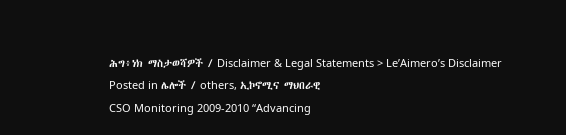ሕግ፥ነክ ማስታወሻዎች / Disclaimer & Legal Statements > Le’Aimero’s Disclaimer
Posted in ሌሎች / others, ኢኮኖሚና ማህበራዊ
CSO Monitoring 2009-2010 “Advancing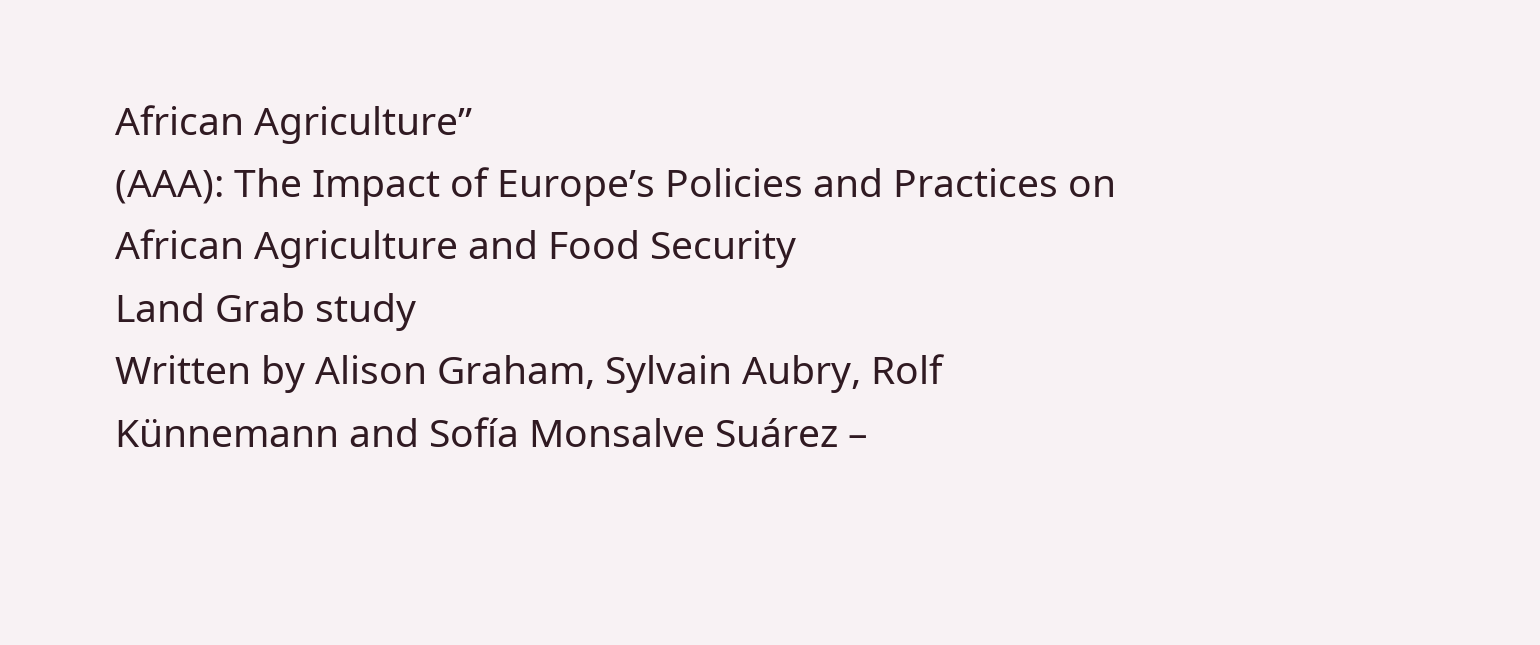African Agriculture”
(AAA): The Impact of Europe’s Policies and Practices on
African Agriculture and Food Security
Land Grab study
Written by Alison Graham, Sylvain Aubry, Rolf
Künnemann and Sofía Monsalve Suárez –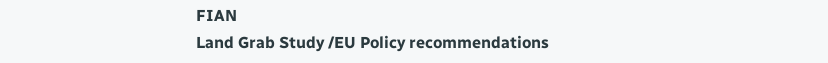FIAN
Land Grab Study /EU Policy recommendations